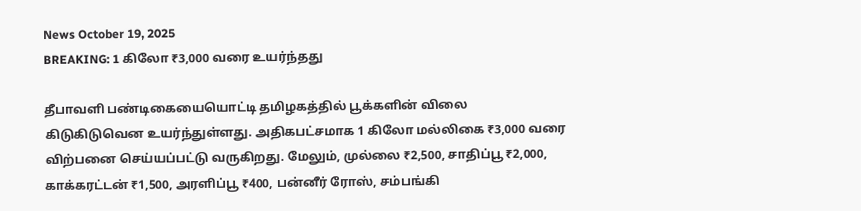News October 19, 2025
BREAKING: 1 கிலோ ₹3,000 வரை உயர்ந்தது

தீபாவளி பண்டிகையையொட்டி தமிழகத்தில் பூக்களின் விலை கிடுகிடுவென உயர்ந்துள்ளது. அதிகபட்சமாக 1 கிலோ மல்லிகை ₹3,000 வரை விற்பனை செய்யப்பட்டு வருகிறது. மேலும், முல்லை ₹2,500, சாதிப்பூ ₹2,000, காக்கரட்டன் ₹1,500, அரளிப்பூ ₹400, பன்னீர் ரோஸ், சம்பங்கி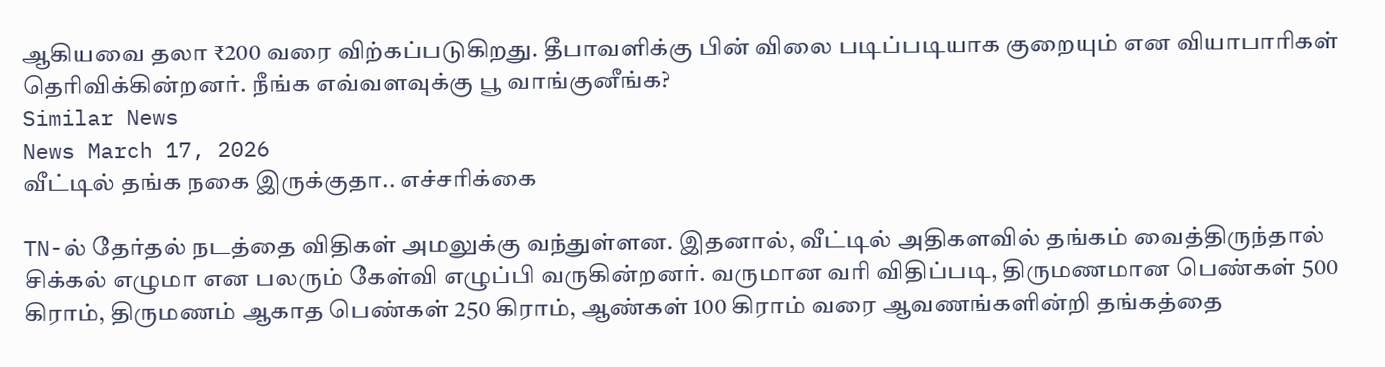ஆகியவை தலா ₹200 வரை விற்கப்படுகிறது. தீபாவளிக்கு பின் விலை படிப்படியாக குறையும் என வியாபாரிகள் தெரிவிக்கின்றனர். நீங்க எவ்வளவுக்கு பூ வாங்குனீங்க?
Similar News
News March 17, 2026
வீட்டில் தங்க நகை இருக்குதா.. எச்சரிக்கை

TN-ல் தேர்தல் நடத்தை விதிகள் அமலுக்கு வந்துள்ளன. இதனால், வீட்டில் அதிகளவில் தங்கம் வைத்திருந்தால் சிக்கல் எழுமா என பலரும் கேள்வி எழுப்பி வருகின்றனர். வருமான வரி விதிப்படி, திருமணமான பெண்கள் 500 கிராம், திருமணம் ஆகாத பெண்கள் 250 கிராம், ஆண்கள் 100 கிராம் வரை ஆவணங்களின்றி தங்கத்தை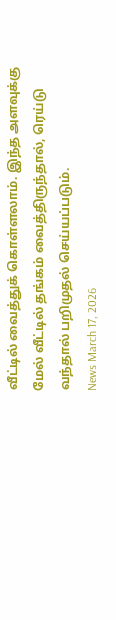வீட்டில் வைத்துக் கொள்ளலாம். இந்த அளவுக்கு மேல் வீட்டில் தங்கம் வைத்திருந்தால், ரெய்டு வந்தால் பறிமுதல் செய்யப்படும்.
News March 17, 2026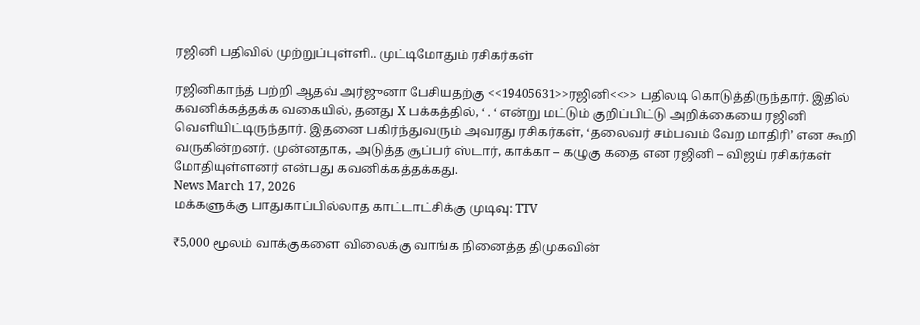ரஜினி பதிவில் முற்றுப்புள்ளி.. முட்டிமோதும் ரசிகர்கள்

ரஜினிகாந்த் பற்றி ஆதவ் அர்ஜுனா பேசியதற்கு <<19405631>>ரஜினி<<>> பதிலடி கொடுத்திருந்தார். இதில் கவனிக்கத்தக்க வகையில், தனது X பக்கத்தில், ‘ . ‘ என்று மட்டும் குறிப்பிட்டு அறிக்கையை ரஜினி வெளியிட்டிருந்தார். இதனை பகிர்ந்துவரும் அவரது ரசிகர்கள், ‘தலைவர் சம்பவம் வேற மாதிரி’ என கூறி வருகின்றனர். முன்னதாக, அடுத்த சூப்பர் ஸ்டார், காக்கா – கழுகு கதை என ரஜினி – விஜய் ரசிகர்கள் மோதியுள்ளனர் என்பது கவனிக்கத்தக்கது.
News March 17, 2026
மக்களுக்கு பாதுகாப்பில்லாத காட்டாட்சிக்கு முடிவு: TTV

₹5,000 மூலம் வாக்குகளை விலைக்கு வாங்க நினைத்த திமுகவின்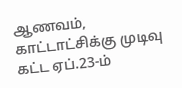ஆணவம், காட்டாட்சிக்கு முடிவு கட்ட ஏப்.23-ம்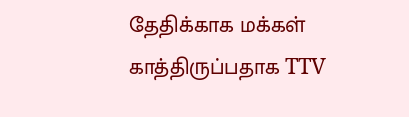தேதிக்காக மக்கள் காத்திருப்பதாக TTV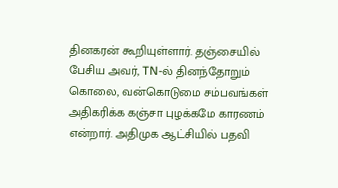தினகரன் கூறியுள்ளார். தஞ்சையில் பேசிய அவர், TN-ல் தினந்தோறும் கொலை, வன்கொடுமை சம்பவங்கள் அதிகரிக்க கஞ்சா புழக்கமே காரணம் என்றார். அதிமுக ஆட்சியில் பதவி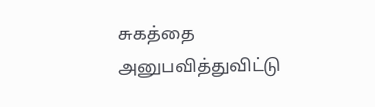சுகத்தை அனுபவித்துவிட்டு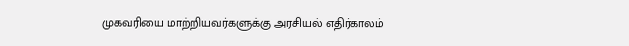முகவரியை மாற்றியவர்களுக்கு அரசியல் எதிர்காலம்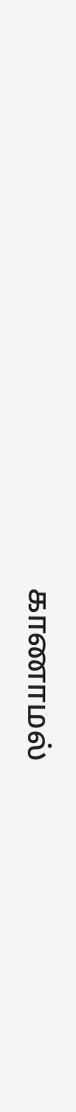காணாமல்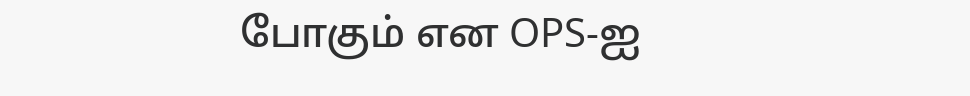போகும் என OPS-ஐ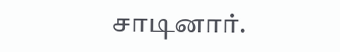சாடினார்.